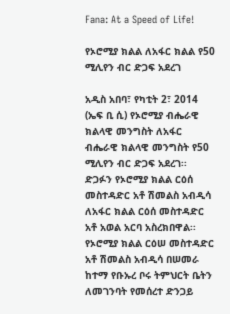Fana: At a Speed of Life!

የኦሮሚያ ክልል ለአፋር ክልል የ50 ሚሊየን ብር ድጋፍ አደረገ

አዲስ አበባ፣ የካቲት 2፣ 2014 (ኤፍ ቢ ሲ) የኦሮሚያ ብሔራዊ ክልላዊ መንግስት ለአፋር ብሔራዊ ክልላዊ መንግስት የ50 ሚሊየን ብር ድጋፍ አደረገ፡፡
ድጋፉን የኦሮሚያ ክልል ርዕሰ መስተዳድር አቶ ሽመልስ አብዲሳ ለአፋር ክልል ርዕሰ መስተዳድር አቶ አወል አርባ አስረክበዋል፡፡
የኦሮሚያ ክልል ርዕሠ መስተዳድር አቶ ሽመልስ አብዲሳ በሠመራ ከተማ የቡኡረ ቦሩ ትምህርት ቤትን ለመገንባት የመሰረተ ድንጋይ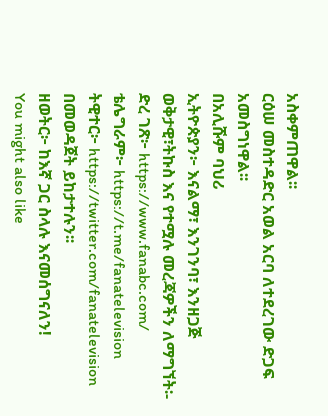አስቀምጠዋል፡፡
ርዕሠ መስተዳድር አወል አርባ ለተደረገው ድጋፍ አመስግነዋል፡፡
በአሊሹም ባህሪ
ኢትዮጵያን፦ እናልማ፣ እንገንባ፣ እንዘጋጅ
ወቅታዊ፣ትኩስ እና የተሟሉ መረጃዎችን ለማግኘት፡-
ድረ ገጽ፦ https://www.fanabc.com/
ቴሌግራም፦ https://t.me/fanatelevision
ትዊተር፦ https://twitter.com/fanatelevision በመወዳጀት ይከታተሉን፡፡
ዘወትር፦ ከእኛ ጋር ስላሉ እናመሰግናለን!
You might also like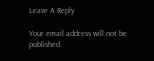Leave A Reply

Your email address will not be published.